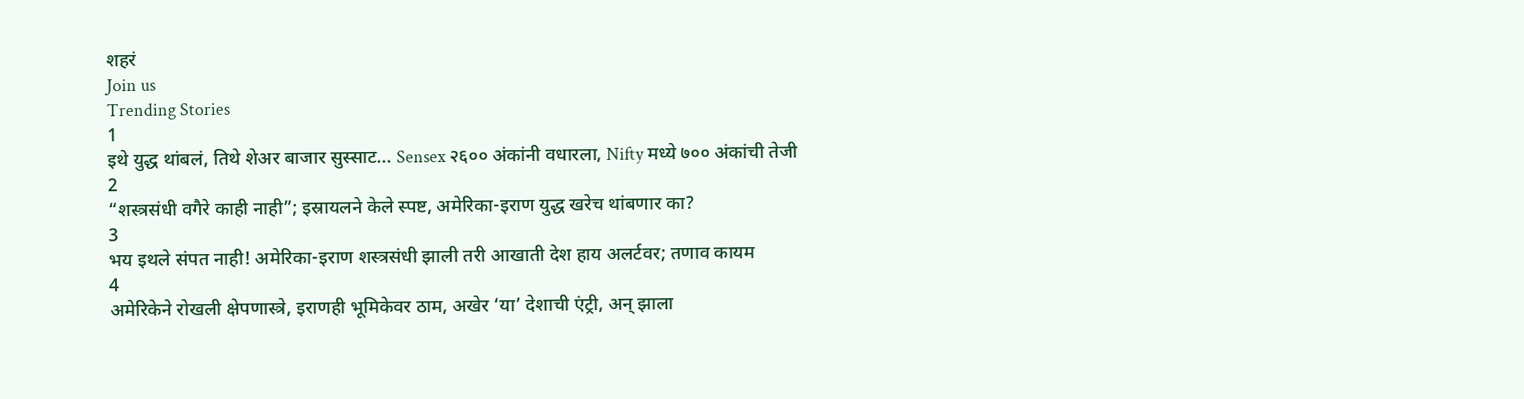शहरं
Join us
Trending Stories
1
इथे युद्ध थांबलं, तिथे शेअर बाजार सुस्साट... Sensex २६०० अंकांनी वधारला, Nifty मध्ये ७०० अंकांची तेजी
2
“शस्त्रसंधी वगैरे काही नाही”; इस्रायलने केले स्पष्ट, अमेरिका-इराण युद्ध खरेच थांबणार का?
3
भय इथले संपत नाही! अमेरिका-इराण शस्त्रसंधी झाली तरी आखाती देश हाय अलर्टवर; तणाव कायम
4
अमेरिकेने रोखली क्षेपणास्त्रे, इराणही भूमिकेवर ठाम, अखेर ‘या’ देशाची एंट्री, अन् झाला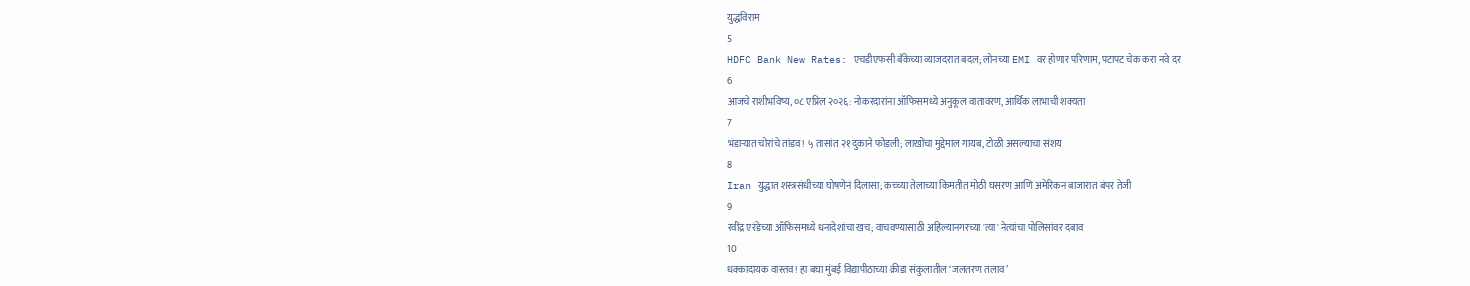युद्धविराम
5
HDFC Bank New Rates: एचडीएफसी बँकेच्या व्याजदरात बदल; लोनच्या EMI वर होणार परिणाम, पटापट चेक करा नवे दर
6
आजचे राशीभविष्य, ०८ एप्रिल २०२६: नोकरदारांना ऑफिसमध्ये अनुकूल वातावरण, आर्थिक लाभाची शक्यता
7
भंडाऱ्यात चोरांचे तांडव! ५ तासांत २१ दुकाने फोडली; लाखोंचा मुद्देमाल गायब, टोळी असल्याचा संशय
8
Iran युद्धात शस्त्रसंधीच्या घोषणेनं दिलासा; कच्च्या तेलाच्या किमतीत मोठी घसरण आणि अमेरिकन बाजारात बंपर तेजी
9
रवींद्र एरंडेच्या ऑफिसमध्ये धनादेशांचा खच; वाचवण्यासाठी अहिल्यानगरच्या 'त्या' नेत्यांचा पोलिसांवर दबाव
10
धक्कादायक वास्तव! हा बघा मुंबई विद्यापीठाच्या क्रीडा संकुलातील ‘जलतरण तलाव’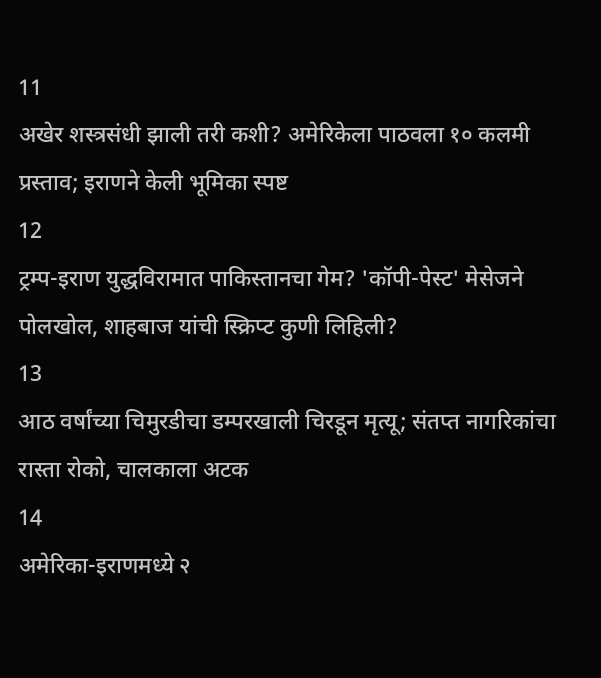11
अखेर शस्त्रसंधी झाली तरी कशी? अमेरिकेला पाठवला १० कलमी प्रस्ताव; इराणने केली भूमिका स्पष्ट
12
ट्रम्प-इराण युद्धविरामात पाकिस्तानचा गेम? 'कॉपी-पेस्ट' मेसेजने पोलखोल, शाहबाज यांची स्क्रिप्ट कुणी लिहिली?
13
आठ वर्षांच्या चिमुरडीचा डम्परखाली चिरडून मृत्यू; संतप्त नागरिकांचा रास्ता रोको, चालकाला अटक
14
अमेरिका-इराणमध्ये २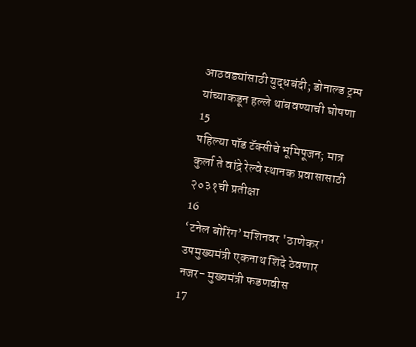आठवड्यांसाठी युद्धबंदी; डोनाल्ड ट्रम्प यांच्याकडून हल्ले थांबवण्याची घोषणा
15
पहिल्या पॉड टॅक्सीचे भूमिपूजन; मात्र कुर्ला ते वांद्रे रेल्वे स्थानक प्रवासासाठी २०३१ची प्रतीक्षा
16
‘टनेल बोरिंग’ मशिनवर 'ठाणेकर' उपमुख्यमंत्री एकनाथ शिंदे ठेवणार नजर- मुख्यमंत्री फडणवीस
17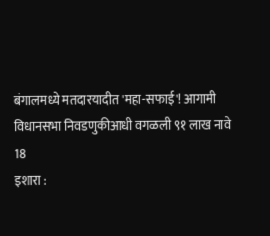बंगालमध्ये मतदारयादीत 'महा-सफाई'! आगामी विधानसभा निवडणुकीआधी वगळली ९१ लाख नावे
18
इशारा :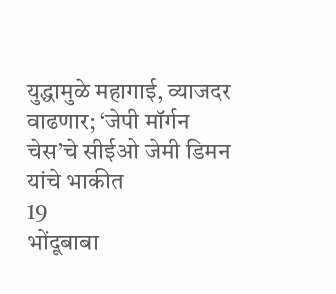युद्धामुळे महागाई, व्याजदर वाढणार; ‘जेपी मॉर्गन चेस’चे सीईओ जेमी डिमन यांचे भाकीत
19
भोंदूबाबा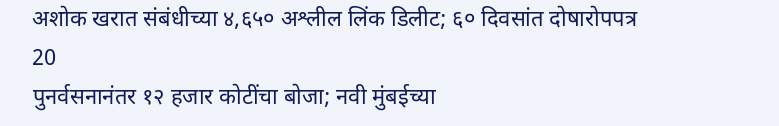अशोक खरात संबंधीच्या ४,६५० अश्लील लिंक डिलीट; ६० दिवसांत दोषारोपपत्र
20
पुनर्वसनानंतर १२ हजार कोटींचा बोजा; नवी मुंबईच्या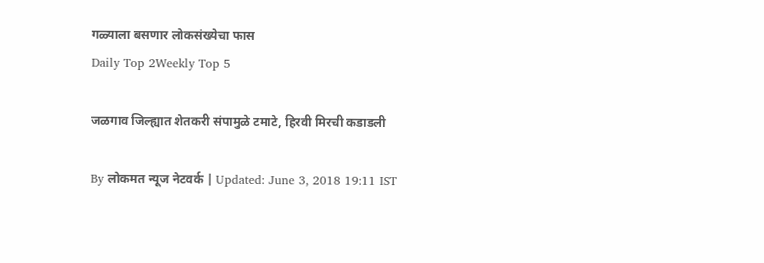गळ्याला बसणार लोकसंख्येचा फास
Daily Top 2Weekly Top 5

जळगाव जिल्ह्यात शेतकरी संपामुळे टमाटे, हिरवी मिरची कडाडली

By लोकमत न्यूज नेटवर्क | Updated: June 3, 2018 19:11 IST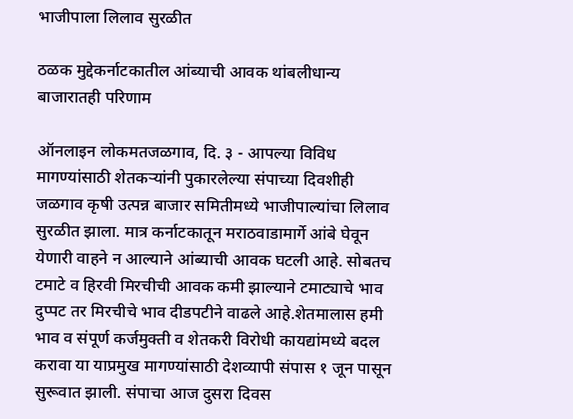भाजीपाला लिलाव सुरळीत

ठळक मुद्देकर्नाटकातील आंब्याची आवक थांबलीधान्य बाजारातही परिणाम

ऑनलाइन लोकमतजळगाव, दि. ३ - आपल्या विविध मागण्यांसाठी शेतकऱ्यांनी पुकारलेल्या संपाच्या दिवशीही जळगाव कृषी उत्पन्न बाजार समितीमध्ये भाजीपाल्यांचा लिलाव सुरळीत झाला. मात्र कर्नाटकातून मराठवाडामार्गे आंबे घेवून येणारी वाहने न आल्याने आंब्याची आवक घटली आहे. सोबतच टमाटे व हिरवी मिरचीची आवक कमी झाल्याने टमाट्याचे भाव दुप्पट तर मिरचीचे भाव दीडपटीने वाढले आहे.शेतमालास हमी भाव व संपूर्ण कर्जमुक्ती व शेतकरी विरोधी कायद्यांमध्ये बदल करावा या याप्रमुख मागण्यांसाठी देशव्यापी संपास १ जून पासून सुरूवात झाली. संपाचा आज दुसरा दिवस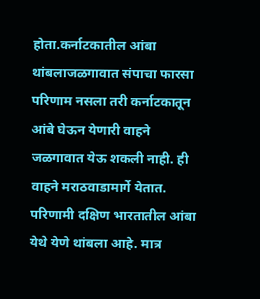होता.कर्नाटकातील आंबा थांबलाजळगावात संपाचा फारसा परिणाम नसला तरी कर्नाटकातून आंबे घेऊन येणारी वाहने जळगावात येऊ शकली नाही. ही वाहने मराठवाडामार्गे येतात. परिणामी दक्षिण भारतातील आंबा येथे येणे थांबला आहे. मात्र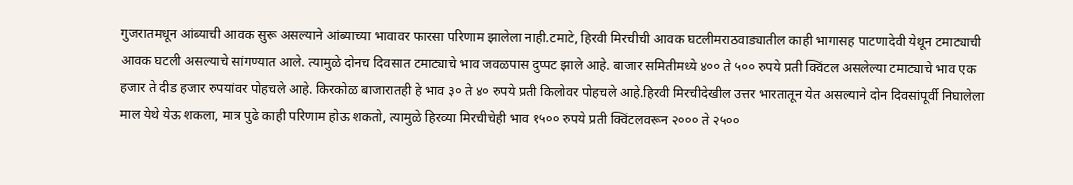गुजरातमधून आंब्याची आवक सुरू असल्याने आंब्याच्या भावावर फारसा परिणाम झालेला नाही.टमाटे, हिरवी मिरचीची आवक घटलीमराठवाड्यातील काही भागासह पाटणादेवी येथून टमाट्याची आवक घटली असल्याचे सांगण्यात आले. त्यामुळे दोनच दिवसात टमाट्याचे भाव जवळपास दुप्पट झाले आहे. बाजार समितीमध्ये ४०० ते ५०० रुपये प्रती क्विंटल असलेल्या टमाट्याचे भाव एक हजार ते दीड हजार रुपयांवर पोहचले आहे. किरकोळ बाजारातही हे भाव ३० ते ४० रुपये प्रती किलोवर पोहचले आहे.हिरवी मिरचीदेखील उत्तर भारतातून येत असल्याने दोन दिवसांपूर्वी निघालेला माल येथे येऊ शकला, मात्र पुढे काही परिणाम होऊ शकतो, त्यामुळे हिरव्या मिरचीचेही भाव १५०० रुपये प्रती क्विंटलवरून २००० ते २५००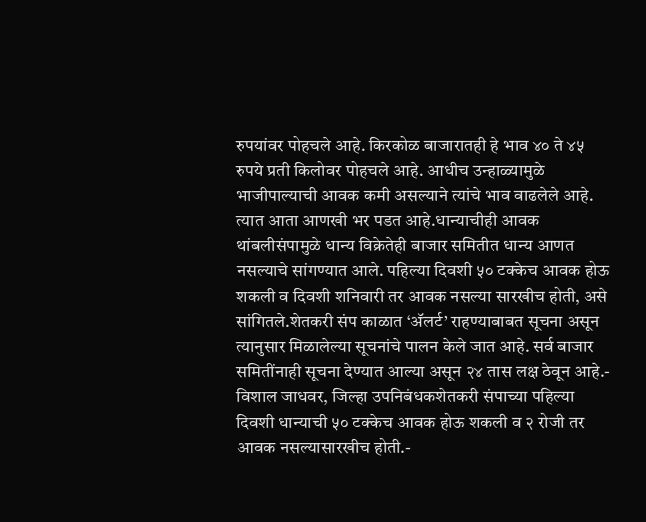रुपयांवर पोहचले आहे. किरकोळ बाजारातही हे भाव ४० ते ४५ रुपये प्रती किलोवर पोहचले आहे. आधीच उन्हाळ्यामुळे भाजीपाल्याची आवक कमी असल्याने त्यांचे भाव वाढलेले आहे. त्यात आता आणखी भर पडत आहे.धान्याचीही आवक थांबलीसंपामुळे धान्य विक्रेतेही बाजार समितीत धान्य आणत नसल्याचे सांगण्यात आले. पहिल्या दिवशी ५० टक्केच आवक होऊ शकली व दिवशी शनिवारी तर आवक नसल्या सारखीच होती, असे सांगितले.शेतकरी संप काळात ‘अ‍ॅलर्ट’ राहण्याबाबत सूचना असून त्यानुसार मिळालेल्या सूचनांचे पालन केले जात आहे. सर्व बाजार समितींनाही सूचना देण्यात आल्या असून २४ तास लक्ष ठेवून आहे.- विशाल जाधवर, जिल्हा उपनिबंधकशेतकरी संपाच्या पहिल्या दिवशी धान्याची ५० टक्केच आवक होऊ शकली व २ रोजी तर आवक नसल्यासारखीच होती.-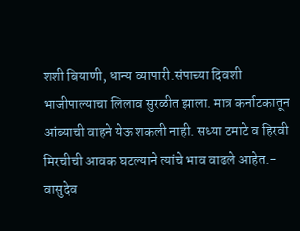शशी बियाणी, धान्य व्यापारी.संपाच्या दिवशी भाजीपाल्याचा लिलाव सुरळीत झाला. मात्र कर्नाटकातून आंब्याची वाहने येऊ शकली नाही. सध्या टमाटे व हिरवी मिरचीची आवक घटल्याने त्यांचे भाव वाढले आहेत.- वासुदेव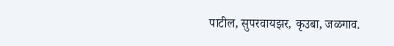पाटील, सुपरवायझर, कृउबा, जळगाव.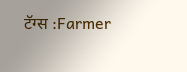टॅग्स :Farmer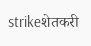strikeशेतकरी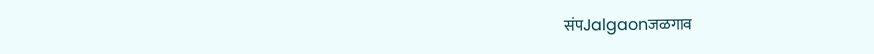संपJalgaonजळगाव